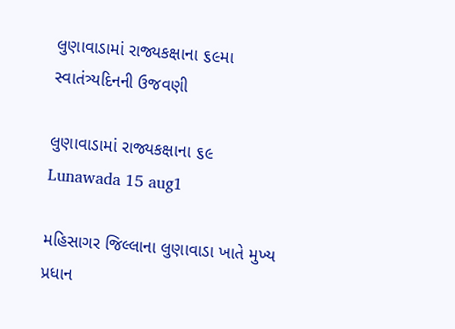લુણાવાડામાં રાજ્યકક્ષાના ૬૯મા સ્વાતંત્ર્યદિનની ઉજવણી

લુણાવાડામાં રાજ્યકક્ષાના ૬૯
Lunawada 15 aug1

મહિસાગર જિલ્લાના લુણાવાડા ખાતે મુખ્ય પ્રધાન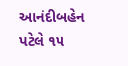આનંદીબહેન પટેલે ૧૫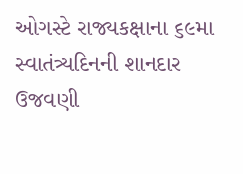ઓગસ્ટે રાજ્યકક્ષાના ૬૯મા સ્વાતંત્ર્યદિનની શાનદાર ઉજવણી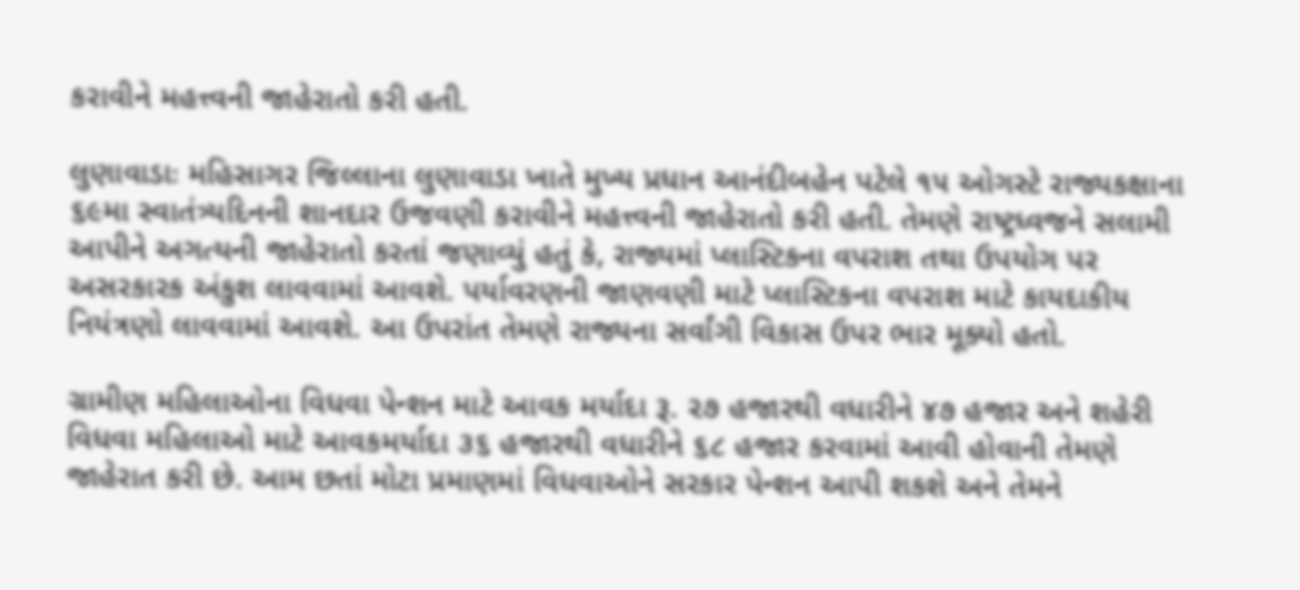કરાવીને મહત્ત્વની જાહેરાતો કરી હતી.

લુણાવાડાઃ મહિસાગર જિલ્લાના લુણાવાડા ખાતે મુખ્ય પ્રધાન આનંદીબહેન પટેલે ૧૫ ઓગસ્ટે રાજ્યકક્ષાના ૬૯મા સ્વાતંત્ર્યદિનની શાનદાર ઉજવણી કરાવીને મહત્ત્વની જાહેરાતો કરી હતી. તેમણે રાષ્ટ્રધ્વજને સલામી આપીને અગત્યની જાહેરાતો કરતાં જણાવ્યું હતું કે, રાજ્યમાં પ્લાસ્ટિકના વપરાશ તથા ઉપયોગ પર અસરકારક અંકુશ લાવવામાં આવશે. પર્યાવરણની જાણવણી માટે પ્લાસ્ટિકના વપરાશ માટે કાયદાકીય નિયંત્રણો લાવવામાં આવશે. આ ઉપરાંત તેમણે રાજ્યના સર્વાંગી વિકાસ ઉપર ભાર મૂક્યો હતો.

ગ્રામીણ મહિલાઓના વિધવા પેન્શન માટે આવક મર્યાદા રૂ. ૨૭ હજારથી વધારીને ૪૭ હજાર અને શહેરી વિધવા મહિલાઓ માટે આવકમર્યાદા ૩૬ હજારથી વધારીને ૬૮ હજાર કરવામાં આવી હોવાની તેમણે જાહેરાત કરી છે. આમ છતાં મોટા પ્રમાણમાં વિધવાઓને સરકાર પેન્શન આપી શકશે અને તેમને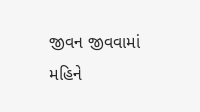જીવન જીવવામાં મહિને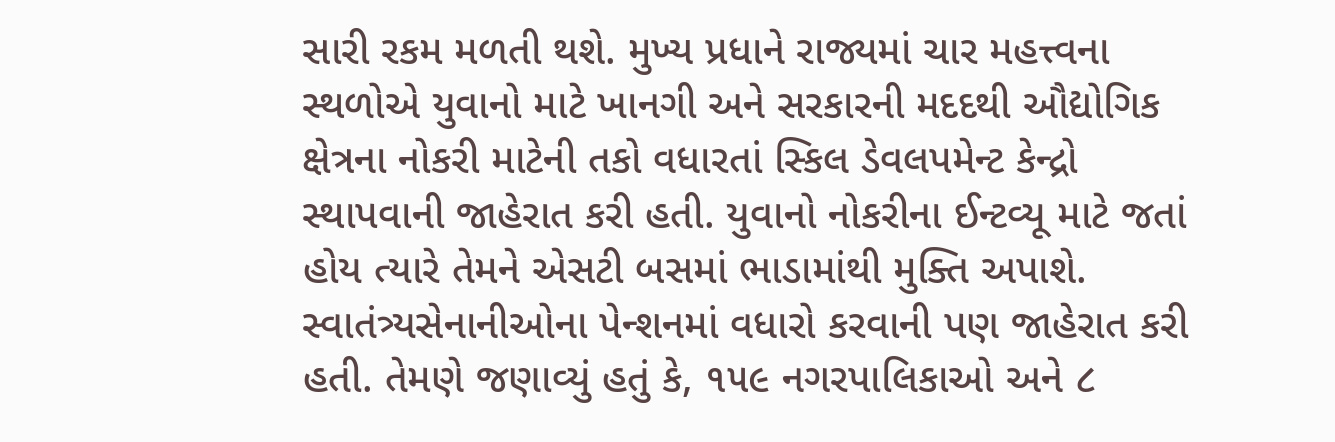સારી રકમ મળતી થશે. મુખ્ય પ્રધાને રાજ્યમાં ચાર મહત્ત્વના સ્થળોએ યુવાનો માટે ખાનગી અને સરકારની મદદથી ઔદ્યોગિક ક્ષેત્રના નોકરી માટેની તકો વધારતાં સ્કિલ ડેવલપમેન્ટ કેન્દ્રો સ્થાપવાની જાહેરાત કરી હતી. યુવાનો નોકરીના ઈન્ટવ્યૂ માટે જતાં હોય ત્યારે તેમને એસટી બસમાં ભાડામાંથી મુક્તિ અપાશે. સ્વાતંત્ર્યસેનાનીઓના પેન્શનમાં વધારો કરવાની પણ જાહેરાત કરી હતી. તેમણે જણાવ્યું હતું કે, ૧૫૯ નગરપાલિકાઓ અને ૮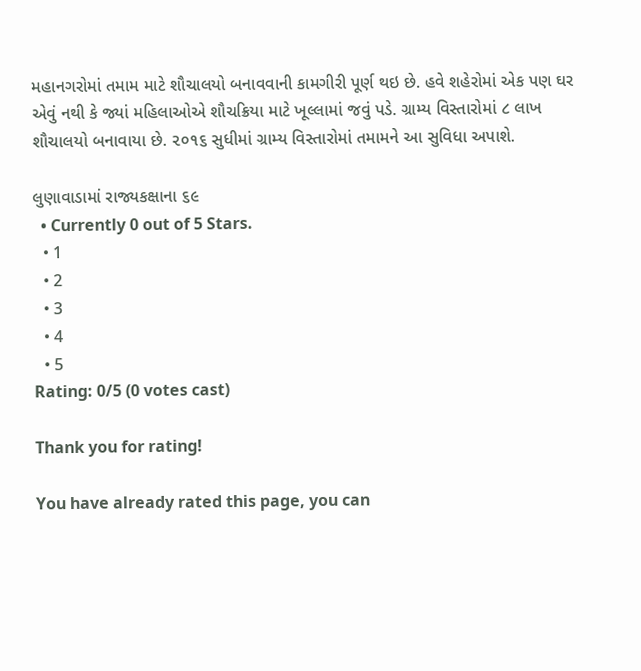મહાનગરોમાં તમામ માટે શૌચાલયો બનાવવાની કામગીરી પૂર્ણ થઇ છે. હવે શહેરોમાં એક પણ ઘર એવું નથી કે જ્યાં મહિલાઓએ શૌચક્રિયા માટે ખૂલ્લામાં જવું પડે. ગ્રામ્ય વિસ્તારોમાં ૮ લાખ શૌચાલયો બનાવાયા છે. ૨૦૧૬ સુધીમાં ગ્રામ્ય વિસ્તારોમાં તમામને આ સુવિધા અપાશે.

લુણાવાડામાં રાજ્યકક્ષાના ૬૯
  • Currently 0 out of 5 Stars.
  • 1
  • 2
  • 3
  • 4
  • 5
Rating: 0/5 (0 votes cast)

Thank you for rating!

You have already rated this page, you can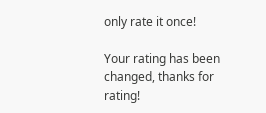only rate it once!

Your rating has been changed, thanks for rating!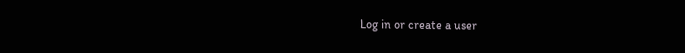Log in or create a user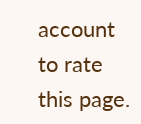account to rate this page.